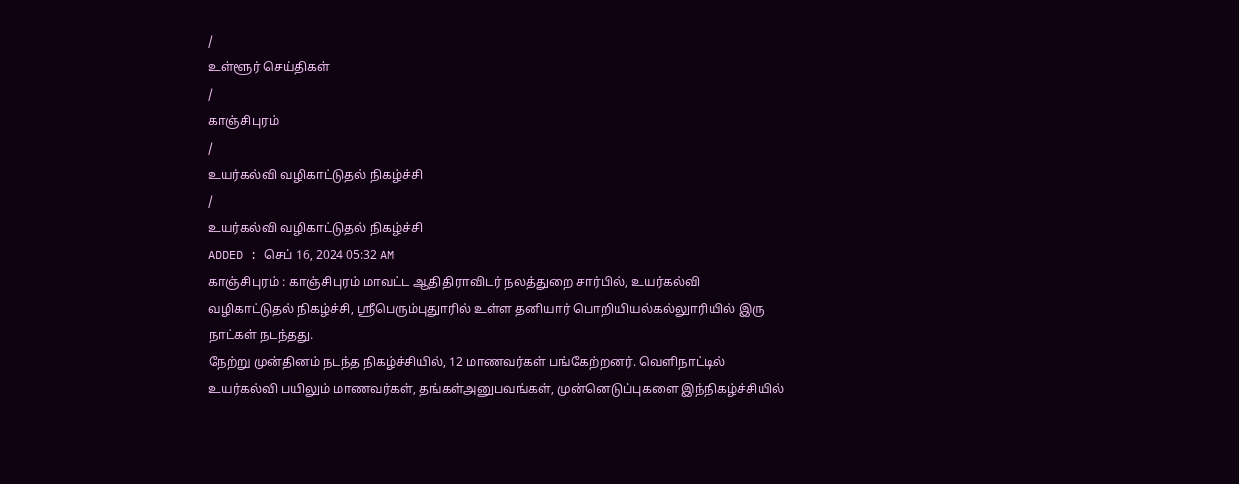/
உள்ளூர் செய்திகள்
/
காஞ்சிபுரம்
/
உயர்கல்வி வழிகாட்டுதல் நிகழ்ச்சி
/
உயர்கல்வி வழிகாட்டுதல் நிகழ்ச்சி
ADDED : செப் 16, 2024 05:32 AM
காஞ்சிபுரம் : காஞ்சிபுரம் மாவட்ட ஆதிதிராவிடர் நலத்துறை சார்பில், உயர்கல்வி வழிகாட்டுதல் நிகழ்ச்சி, ஸ்ரீபெரும்புதுாரில் உள்ள தனியார் பொறியியல்கல்லுாரியில் இரு நாட்கள் நடந்தது.
நேற்று முன்தினம் நடந்த நிகழ்ச்சியில், 12 மாணவர்கள் பங்கேற்றனர். வெளிநாட்டில் உயர்கல்வி பயிலும் மாணவர்கள், தங்கள்அனுபவங்கள், முன்னெடுப்புகளை இந்நிகழ்ச்சியில்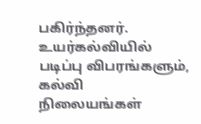பகிர்ந்தனர்.
உயர்கல்வியில் படிப்பு விபரங்களும், கல்வி நிலையங்கள்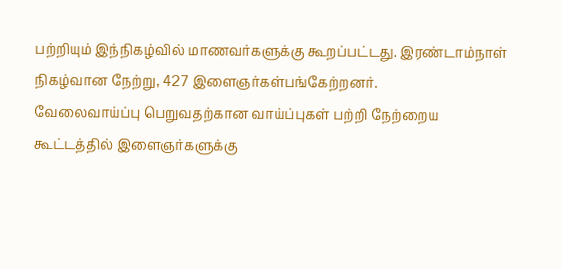பற்றியும் இந்நிகழ்வில் மாணவர்களுக்கு கூறப்பட்டது. இரண்டாம்நாள் நிகழ்வான நேற்று, 427 இளைஞர்கள்பங்கேற்றனர்.
வேலைவாய்ப்பு பெறுவதற்கான வாய்ப்புகள் பற்றி நேற்றைய கூட்டத்தில் இளைஞர்களுக்கு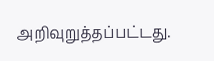அறிவுறுத்தப்பட்டது.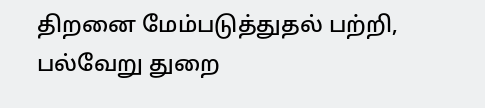திறனை மேம்படுத்துதல் பற்றி, பல்வேறு துறை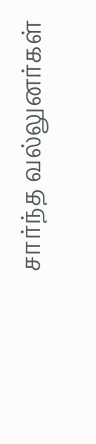சார்ந்த வல்லுனர்கள்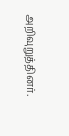அறிவுறுத்தினர்.